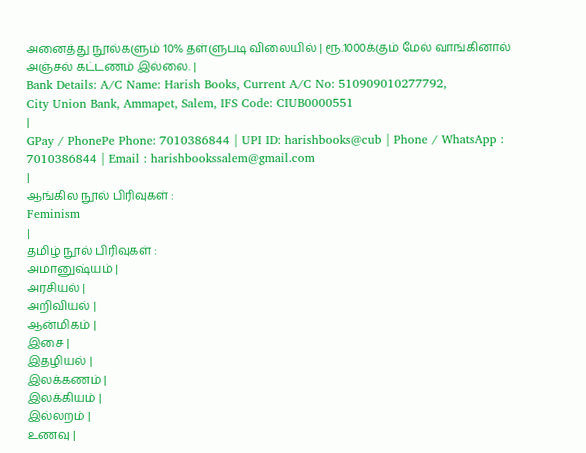அனைத்து நூல்களும் 10% தள்ளுபடி விலையில் | ரூ.1000க்கும் மேல் வாங்கினால் அஞ்சல் கட்டணம் இல்லை. |
Bank Details: A/C Name: Harish Books, Current A/C No: 510909010277792,
City Union Bank, Ammapet, Salem, IFS Code: CIUB0000551
|
GPay / PhonePe Phone: 7010386844 | UPI ID: harishbooks@cub | Phone / WhatsApp : 7010386844 | Email : harishbookssalem@gmail.com
|
ஆங்கில நூல் பிரிவுகள் :
Feminism
|
தமிழ் நூல் பிரிவுகள் :
அமானுஷ்யம் |
அரசியல் |
அறிவியல் |
ஆன்மிகம் |
இசை |
இதழியல் |
இலக்கணம் |
இலக்கியம் |
இல்லறம் |
உணவு |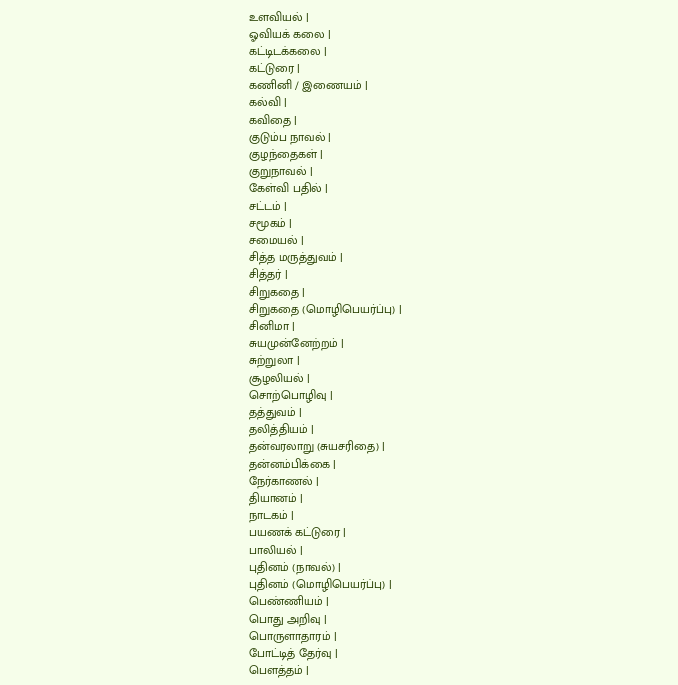உளவியல் |
ஓவியக் கலை |
கட்டிடக்கலை |
கட்டுரை |
கணினி / இணையம் |
கல்வி |
கவிதை |
குடும்ப நாவல் |
குழந்தைகள் |
குறுநாவல் |
கேள்வி பதில் |
சட்டம் |
சமூகம் |
சமையல் |
சித்த மருத்துவம் |
சித்தர் |
சிறுகதை |
சிறுகதை (மொழிபெயர்ப்பு) |
சினிமா |
சுயமுன்னேற்றம் |
சுற்றுலா |
சூழலியல் |
சொற்பொழிவு |
தத்துவம் |
தலித்தியம் |
தன்வரலாறு (சுயசரிதை) |
தன்னம்பிக்கை |
நேர்காணல் |
தியானம் |
நாடகம் |
பயணக் கட்டுரை |
பாலியல் |
புதினம் (நாவல்) |
புதினம் (மொழிபெயர்ப்பு) |
பெண்ணியம் |
பொது அறிவு |
பொருளாதாரம் |
போட்டித் தேர்வு |
பௌத்தம் |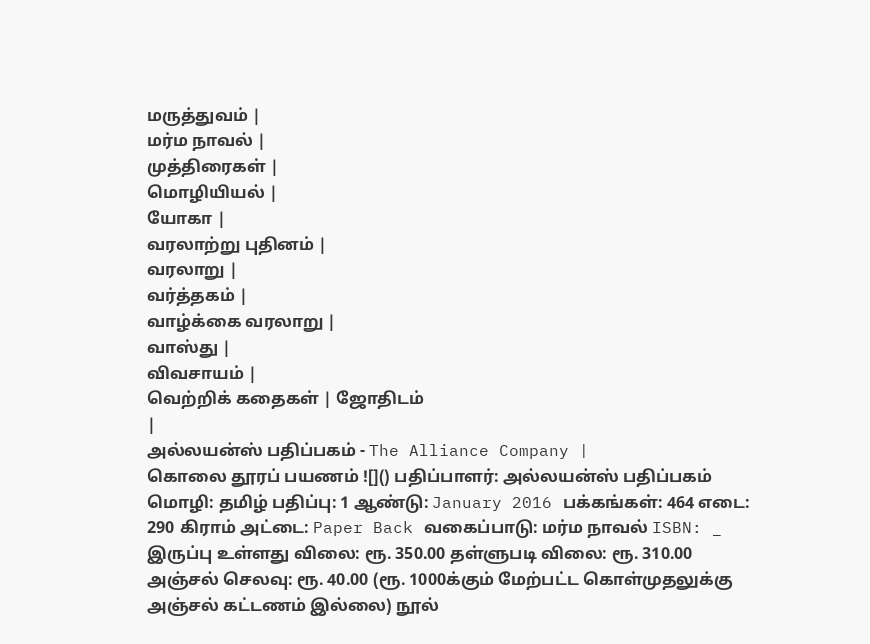மருத்துவம் |
மர்ம நாவல் |
முத்திரைகள் |
மொழியியல் |
யோகா |
வரலாற்று புதினம் |
வரலாறு |
வர்த்தகம் |
வாழ்க்கை வரலாறு |
வாஸ்து |
விவசாயம் |
வெற்றிக் கதைகள் | ஜோதிடம்
|
அல்லயன்ஸ் பதிப்பகம் - The Alliance Company |
கொலை தூரப் பயணம் ![]() பதிப்பாளர்: அல்லயன்ஸ் பதிப்பகம் மொழி: தமிழ் பதிப்பு: 1 ஆண்டு: January 2016 பக்கங்கள்: 464 எடை: 290 கிராம் அட்டை: Paper Back வகைப்பாடு: மர்ம நாவல் ISBN: _ இருப்பு உள்ளது விலை: ரூ. 350.00 தள்ளுபடி விலை: ரூ. 310.00 அஞ்சல் செலவு: ரூ. 40.00 (ரூ. 1000க்கும் மேற்பட்ட கொள்முதலுக்கு அஞ்சல் கட்டணம் இல்லை) நூல்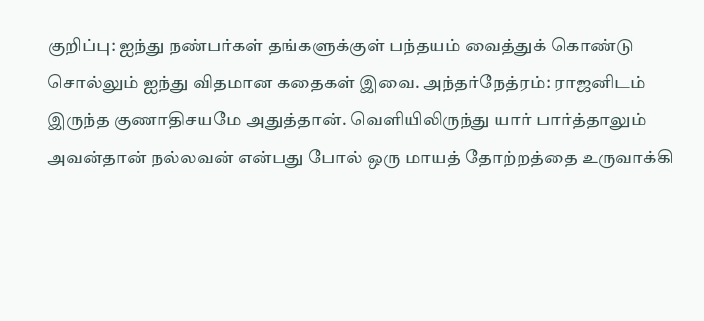குறிப்பு: ஐந்து நண்பர்கள் தங்களுக்குள் பந்தயம் வைத்துக் கொண்டு சொல்லும் ஐந்து விதமான கதைகள் இவை. அந்தர்நேத்ரம்: ராஜனிடம் இருந்த குணாதிசயமே அதுத்தான். வெளியிலிருந்து யார் பார்த்தாலும் அவன்தான் நல்லவன் என்பது போல் ஒரு மாயத் தோற்றத்தை உருவாக்கி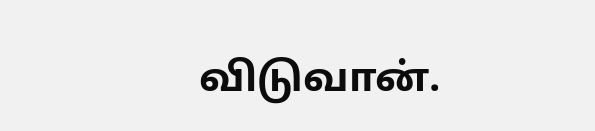விடுவான்.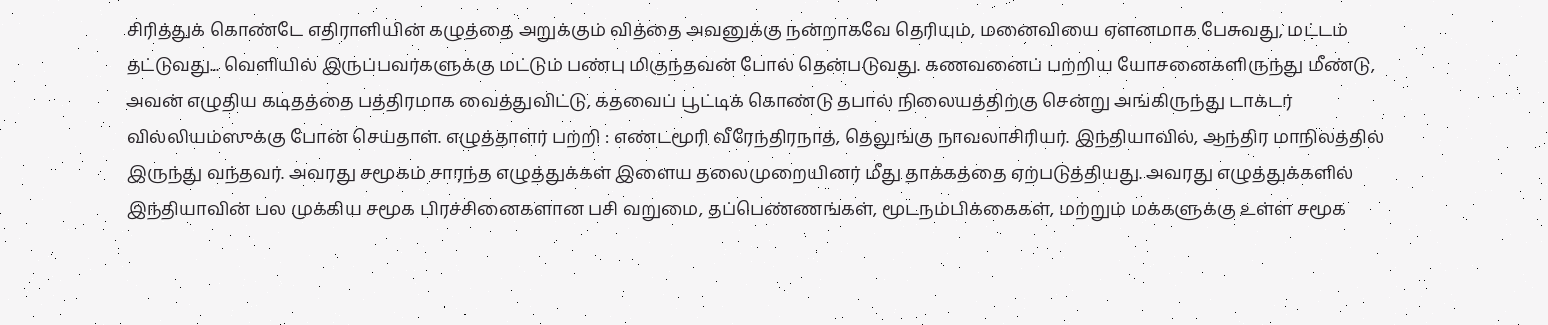சிரித்துக் கொண்டே எதிராளியின் கழுத்தை அறுக்கும் வித்தை அவனுக்கு நன்றாகவே தெரியும், மனைவியை ஏளனமாக பேசுவது, மட்டம் தட்டுவது... வெளியில் இருப்பவர்களுக்கு மட்டும் பண்பு மிகுந்தவன் போல் தென்படுவது. கணவனைப் பற்றிய யோசனைகளிருந்து மீண்டு, அவன் எழுதிய கடிதத்தை பத்திரமாக வைத்துவிட்டு, கதவைப் பூட்டிக் கொண்டு தபால் நிலையத்திற்கு சென்று அங்கிருந்து டாக்டர் வில்லியம்ஸுக்கு போன் செய்தாள். எழுத்தாளர் பற்றி : எண்டமூரி வீரேந்திரநாத், தெலுங்கு நாவலாசிரியர். இந்தியாவில், ஆந்திர மாநிலத்தில் இருந்து வந்தவர். அவரது சமூகம் சாரந்த எழுத்துக்கள் இளைய தலைமுறையினர் மீது தாக்கத்தை ஏற்படுத்தியது. அவரது எழுத்துக்களில் இந்தியாவின் பல முக்கிய சமூக பிரச்சினைகளான பசி வறுமை, தப்பெண்ணங்கள், மூடநம்பிக்கைகள், மற்றும் மக்களுக்கு உள்ள சமூக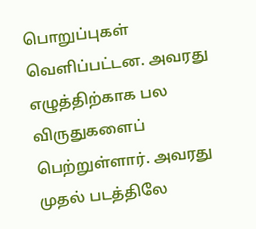பொறுப்புகள் வெளிப்பட்டன. அவரது எழுத்திற்காக பல விருதுகளைப் பெற்றுள்ளார். அவரது முதல் படத்திலே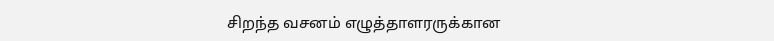சிறந்த வசனம் எழுத்தாளரருக்கான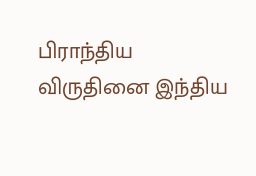பிராந்திய விருதினை இந்திய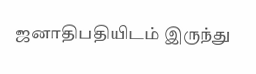ஜனாதிபதியிடம் இருந்து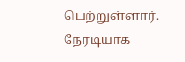பெற்றுள்ளார். நேரடியாக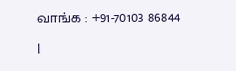வாங்க : +91-70103 86844
|